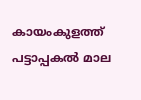കായംകുളത്ത് പട്ടാപ്പകൽ മാല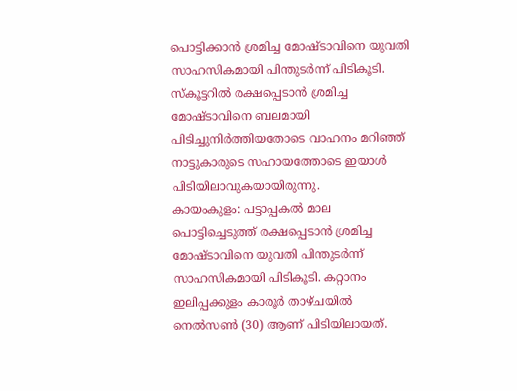പൊട്ടിക്കാൻ ശ്രമിച്ച മോഷ്ടാവിനെ യുവതി സാഹസികമായി പിന്തുടർന്ന് പിടികൂടി. സ്കൂട്ടറിൽ രക്ഷപ്പെടാൻ ശ്രമിച്ച മോഷ്ടാവിനെ ബലമായി പിടിച്ചുനിർത്തിയതോടെ വാഹനം മറിഞ്ഞ് നാട്ടുകാരുടെ സഹായത്തോടെ ഇയാൾ പിടിയിലാവുകയായിരുന്നു.
കായംകുളം: പട്ടാപ്പകൽ മാല പൊട്ടിച്ചെടുത്ത് രക്ഷപ്പെടാൻ ശ്രമിച്ച മോഷ്ടാവിനെ യുവതി പിന്തുടർന്ന് സാഹസികമായി പിടികൂടി. കറ്റാനം ഇലിപ്പക്കുളം കാരൂർ താഴ്ചയിൽ നെൽസൺ (30) ആണ് പിടിയിലായത്.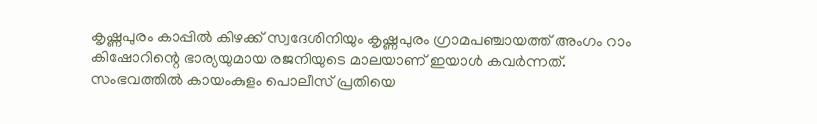കൃഷ്ണപുരം കാപ്പിൽ കിഴക്ക് സ്വദേശിനിയും കൃഷ്ണപുരം ഗ്രാമപഞ്ചായത്ത് അംഗം റാം കിഷോറിന്റെ ഭാര്യയുമായ രജനിയുടെ മാലയാണ് ഇയാൾ കവർന്നത്. സംഭവത്തിൽ കായംകുളം പൊലീസ് പ്രതിയെ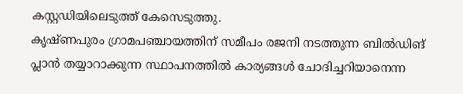കസ്റ്റഡിയിലെടുത്ത് കേസെടുത്തു.
കൃഷ്ണപുരം ഗ്രാമപഞ്ചായത്തിന് സമീപം രജനി നടത്തുന്ന ബിൽഡിങ് പ്ലാൻ തയ്യാറാക്കുന്ന സ്ഥാപനത്തിൽ കാര്യങ്ങൾ ചോദിച്ചറിയാനെന്ന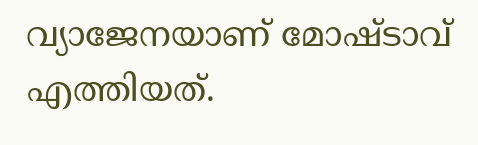വ്യാജേനയാണ് മോഷ്ടാവ് എത്തിയത്.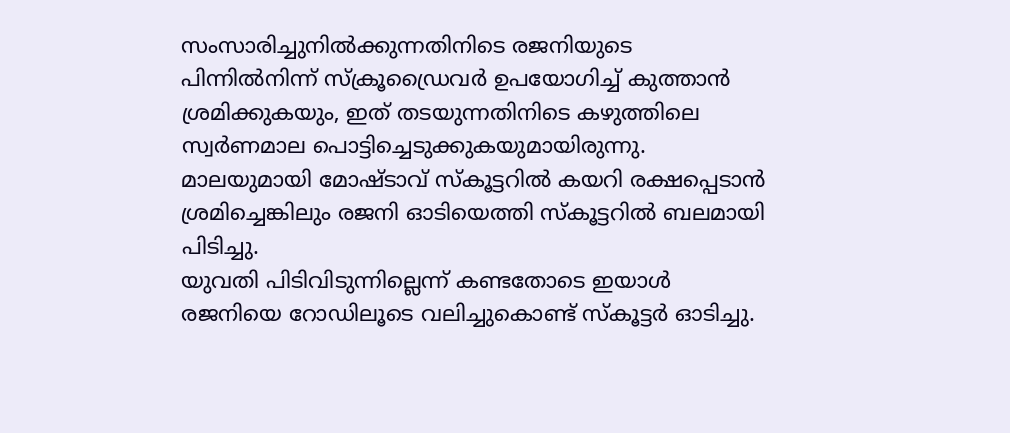സംസാരിച്ചുനിൽക്കുന്നതിനിടെ രജനിയുടെ പിന്നിൽനിന്ന് സ്ക്രൂഡ്രൈവർ ഉപയോഗിച്ച് കുത്താൻ ശ്രമിക്കുകയും, ഇത് തടയുന്നതിനിടെ കഴുത്തിലെ സ്വർണമാല പൊട്ടിച്ചെടുക്കുകയുമായിരുന്നു. മാലയുമായി മോഷ്ടാവ് സ്കൂട്ടറിൽ കയറി രക്ഷപ്പെടാൻ ശ്രമിച്ചെങ്കിലും രജനി ഓടിയെത്തി സ്കൂട്ടറിൽ ബലമായി പിടിച്ചു.
യുവതി പിടിവിടുന്നില്ലെന്ന് കണ്ടതോടെ ഇയാൾ രജനിയെ റോഡിലൂടെ വലിച്ചുകൊണ്ട് സ്കൂട്ടർ ഓടിച്ചു.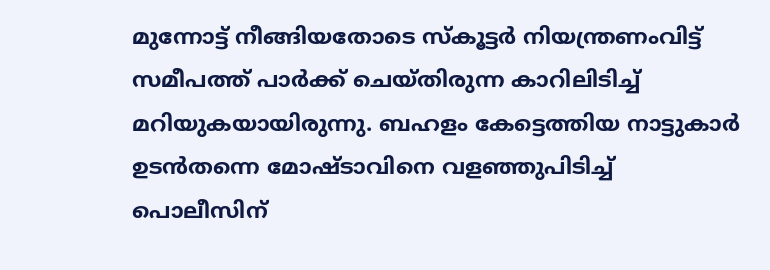മുന്നോട്ട് നീങ്ങിയതോടെ സ്കൂട്ടർ നിയന്ത്രണംവിട്ട് സമീപത്ത് പാർക്ക് ചെയ്തിരുന്ന കാറിലിടിച്ച് മറിയുകയായിരുന്നു. ബഹളം കേട്ടെത്തിയ നാട്ടുകാർ ഉടൻതന്നെ മോഷ്ടാവിനെ വളഞ്ഞുപിടിച്ച് പൊലീസിന്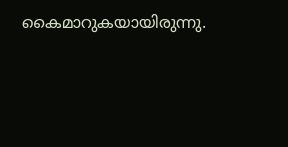കൈമാറുകയായിരുന്നു.